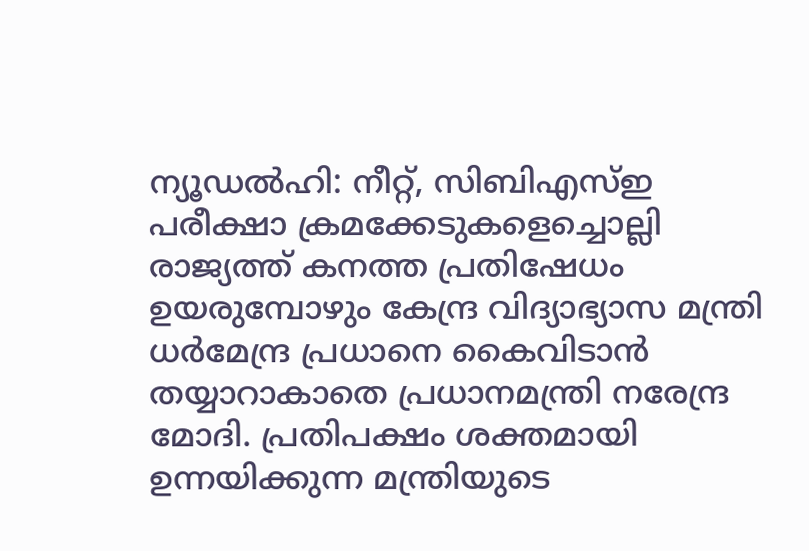ന്യൂഡൽഹി: നീറ്റ്, സിബിഎസ്ഇ പരീക്ഷാ ക്രമക്കേടുകളെച്ചൊല്ലി രാജ്യത്ത് കനത്ത പ്രതിഷേധം ഉയരുമ്പോഴും കേന്ദ്ര വിദ്യാഭ്യാസ മന്ത്രി ധർമേന്ദ്ര പ്രധാനെ കൈവിടാൻ തയ്യാറാകാതെ പ്രധാനമന്ത്രി നരേന്ദ്ര മോദി. പ്രതിപക്ഷം ശക്തമായി ഉന്നയിക്കുന്ന മന്ത്രിയുടെ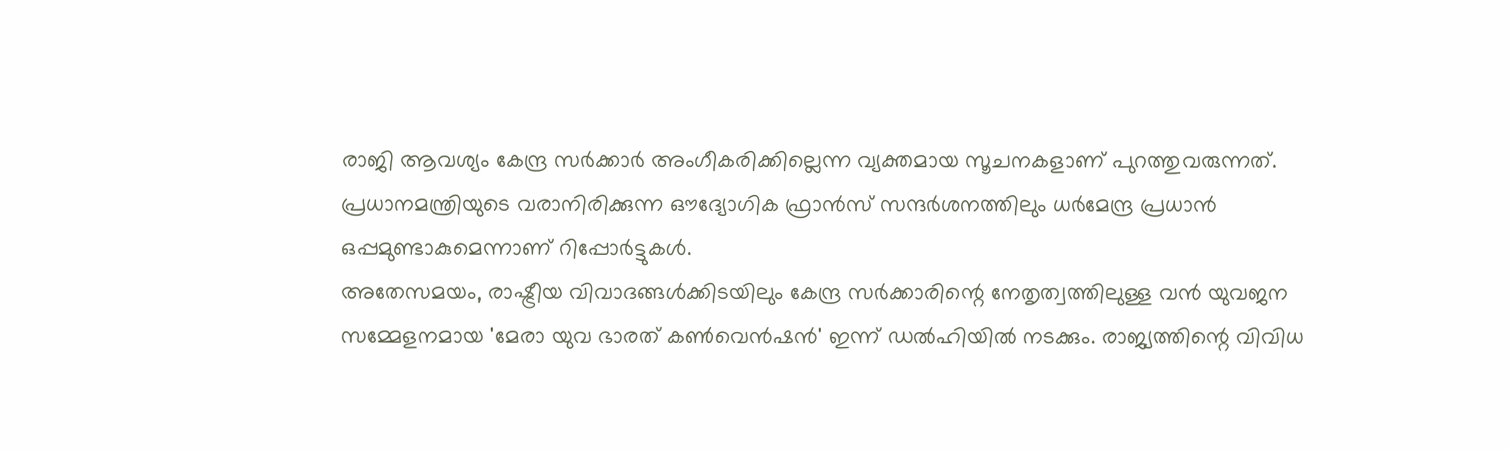രാജി ആവശ്യം കേന്ദ്ര സർക്കാർ അംഗീകരിക്കില്ലെന്ന വ്യക്തമായ സൂചനകളാണ് പുറത്തുവരുന്നത്. പ്രധാനമന്ത്രിയുടെ വരാനിരിക്കുന്ന ഔദ്യോഗിക ഫ്രാൻസ് സന്ദർശനത്തിലും ധർമേന്ദ്ര പ്രധാൻ ഒപ്പമുണ്ടാകുമെന്നാണ് റിപ്പോർട്ടുകൾ.
അതേസമയം, രാഷ്ട്രീയ വിവാദങ്ങൾക്കിടയിലും കേന്ദ്ര സർക്കാരിന്റെ നേതൃത്വത്തിലുള്ള വൻ യുവജന സമ്മേളനമായ 'മേരാ യുവ ഭാരത് കൺവെൻഷൻ' ഇന്ന് ഡൽഹിയിൽ നടക്കും. രാജ്യത്തിന്റെ വിവിധ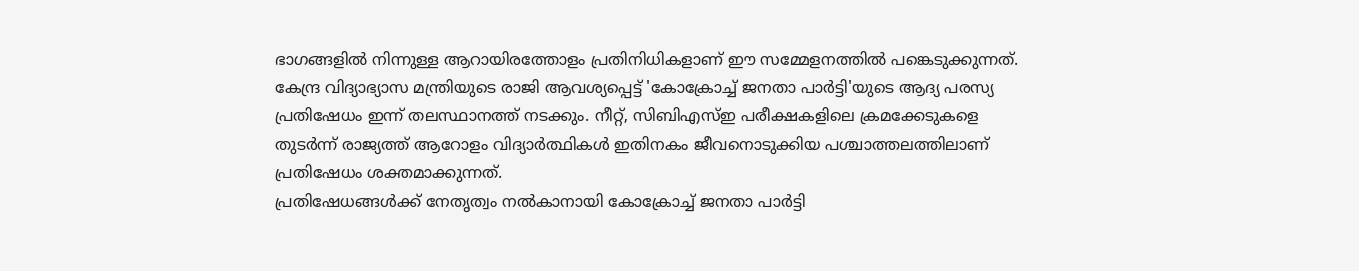ഭാഗങ്ങളിൽ നിന്നുള്ള ആറായിരത്തോളം പ്രതിനിധികളാണ് ഈ സമ്മേളനത്തിൽ പങ്കെടുക്കുന്നത്.
കേന്ദ്ര വിദ്യാഭ്യാസ മന്ത്രിയുടെ രാജി ആവശ്യപ്പെട്ട് 'കോക്രോച്ച് ജനതാ പാർട്ടി'യുടെ ആദ്യ പരസ്യ പ്രതിഷേധം ഇന്ന് തലസ്ഥാനത്ത് നടക്കും. നീറ്റ്, സിബിഎസ്ഇ പരീക്ഷകളിലെ ക്രമക്കേടുകളെ തുടർന്ന് രാജ്യത്ത് ആറോളം വിദ്യാർത്ഥികൾ ഇതിനകം ജീവനൊടുക്കിയ പശ്ചാത്തലത്തിലാണ് പ്രതിഷേധം ശക്തമാക്കുന്നത്.
പ്രതിഷേധങ്ങൾക്ക് നേതൃത്വം നൽകാനായി കോക്രോച്ച് ജനതാ പാർട്ടി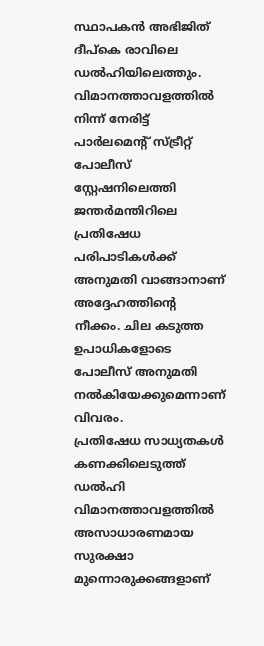സ്ഥാപകൻ അഭിജിത് ദീപ്കെ രാവിലെ ഡൽഹിയിലെത്തും. വിമാനത്താവളത്തിൽ നിന്ന് നേരിട്ട് പാർലമെന്റ് സ്ട്രീറ്റ് പോലീസ് സ്റ്റേഷനിലെത്തി ജന്തർമന്തിറിലെ പ്രതിഷേധ പരിപാടികൾക്ക് അനുമതി വാങ്ങാനാണ് അദ്ദേഹത്തിന്റെ നീക്കം. ചില കടുത്ത ഉപാധികളോടെ പോലീസ് അനുമതി നൽകിയേക്കുമെന്നാണ് വിവരം.
പ്രതിഷേധ സാധ്യതകൾ കണക്കിലെടുത്ത് ഡൽഹി വിമാനത്താവളത്തിൽ അസാധാരണമായ സുരക്ഷാ മുന്നൊരുക്കങ്ങളാണ്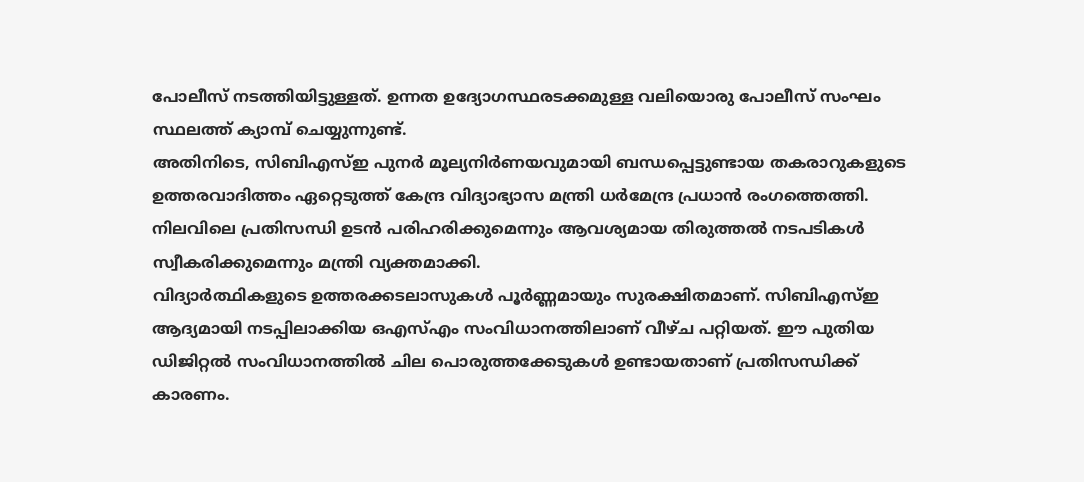പോലീസ് നടത്തിയിട്ടുള്ളത്. ഉന്നത ഉദ്യോഗസ്ഥരടക്കമുള്ള വലിയൊരു പോലീസ് സംഘം സ്ഥലത്ത് ക്യാമ്പ് ചെയ്യുന്നുണ്ട്.
അതിനിടെ, സിബിഎസ്ഇ പുനർ മൂല്യനിർണയവുമായി ബന്ധപ്പെട്ടുണ്ടായ തകരാറുകളുടെ ഉത്തരവാദിത്തം ഏറ്റെടുത്ത് കേന്ദ്ര വിദ്യാഭ്യാസ മന്ത്രി ധർമേന്ദ്ര പ്രധാൻ രംഗത്തെത്തി. നിലവിലെ പ്രതിസന്ധി ഉടൻ പരിഹരിക്കുമെന്നും ആവശ്യമായ തിരുത്തൽ നടപടികൾ സ്വീകരിക്കുമെന്നും മന്ത്രി വ്യക്തമാക്കി.
വിദ്യാർത്ഥികളുടെ ഉത്തരക്കടലാസുകൾ പൂർണ്ണമായും സുരക്ഷിതമാണ്. സിബിഎസ്ഇ ആദ്യമായി നടപ്പിലാക്കിയ ഒഎസ്എം സംവിധാനത്തിലാണ് വീഴ്ച പറ്റിയത്. ഈ പുതിയ ഡിജിറ്റൽ സംവിധാനത്തിൽ ചില പൊരുത്തക്കേടുകൾ ഉണ്ടായതാണ് പ്രതിസന്ധിക്ക് കാരണം.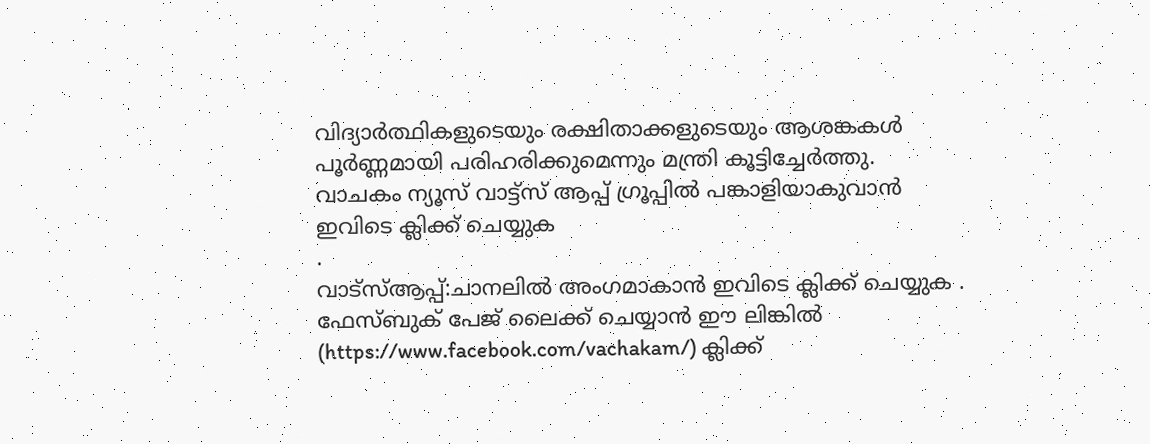വിദ്യാർത്ഥികളുടെയും രക്ഷിതാക്കളുടെയും ആശങ്കകൾ പൂർണ്ണമായി പരിഹരിക്കുമെന്നും മന്ത്രി കൂട്ടിച്ചേർത്തു.
വാചകം ന്യൂസ് വാട്ട്സ് ആപ്പ് ഗ്രൂപ്പിൽ പങ്കാളിയാകുവാൻ
ഇവിടെ ക്ലിക്ക് ചെയ്യുക
.
വാട്സ്ആപ്പ്:ചാനലിൽ അംഗമാകാൻ ഇവിടെ ക്ലിക്ക് ചെയ്യുക .
ഫേസ്ബുക് പേജ് ലൈക്ക് ചെയ്യാൻ ഈ ലിങ്കിൽ (https://www.facebook.com/vachakam/) ക്ലിക്ക്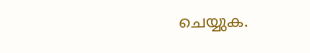ചെയ്യുക.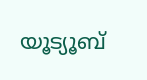യൂട്യൂബ്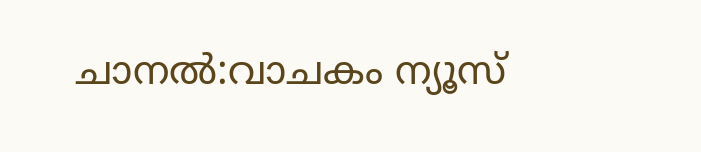ചാനൽ:വാചകം ന്യൂസ്